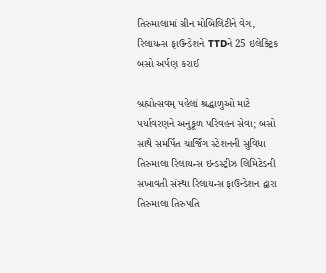તિરુમાલામાં ગ્રીન મોબિલિટીને વેગ, રિલાયન્સ ફાઉન્ડેશને TTDને 25 ઇલેક્ટ્રિક બસો અર્પણ કરાઈ

બ્રહ્મોત્સવમ્‌ પહેલાં શ્રદ્ધાળુઓ માટે પર્યાવરણને અનુકૂળ પરિવહન સેવા; બસો સાથે સમર્પિત ચાર્જિંગ સ્ટેશનની સુવિધા તિરુમાલા રિલાયન્સ ઇન્ડસ્ટ્રીઝ લિમિટેડની સખાવતી સંસ્થા રિલાયન્સ ફાઉન્ડેશન દ્વારા તિરુમાલા તિરુપતિ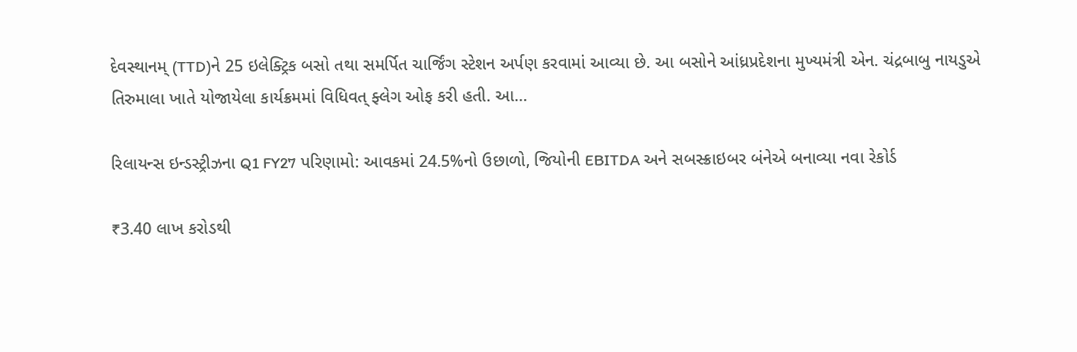દેવસ્થાનમ્‌ (TTD)ને 25 ઇલેક્ટ્રિક બસો તથા સમર્પિત ચાર્જિંગ સ્ટેશન અર્પણ કરવામાં આવ્યા છે. આ બસોને આંધ્રપ્રદેશના મુખ્યમંત્રી એન. ચંદ્રબાબુ નાયડુએ તિરુમાલા ખાતે યોજાયેલા કાર્યક્રમમાં વિધિવત્ ફ્લેગ ઓફ કરી હતી. આ…

રિલાયન્સ ઇન્ડસ્ટ્રીઝના Q1 FY27 પરિણામો: આવકમાં 24.5%નો ઉછાળો, જિયોની EBITDA અને સબસ્ક્રાઇબર બંનેએ બનાવ્યા નવા રેકોર્ડ

₹3.40 લાખ કરોડથી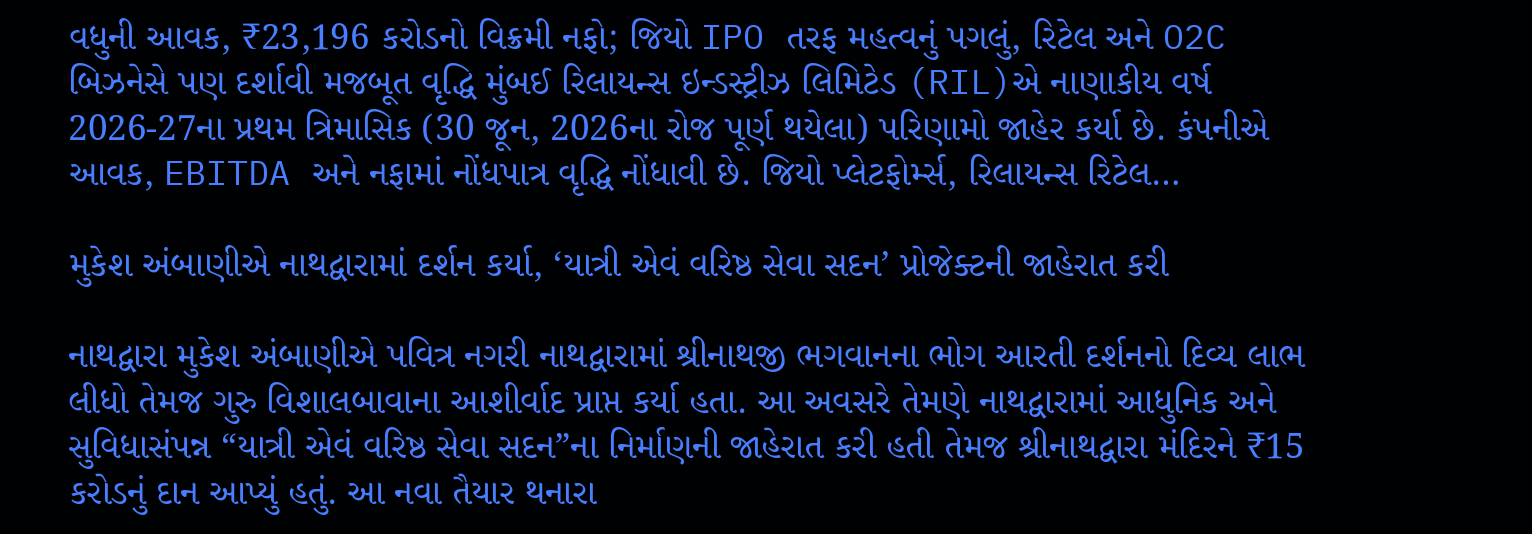વધુની આવક, ₹23,196 કરોડનો વિક્રમી નફો; જિયો IPO તરફ મહત્વનું પગલું, રિટેલ અને O2C બિઝનેસે પણ દર્શાવી મજબૂત વૃદ્ધિ મુંબઈ રિલાયન્સ ઇન્ડસ્ટ્રીઝ લિમિટેડ (RIL)એ નાણાકીય વર્ષ 2026-27ના પ્રથમ ત્રિમાસિક (30 જૂન, 2026ના રોજ પૂર્ણ થયેલા) પરિણામો જાહેર કર્યા છે. કંપનીએ આવક, EBITDA અને નફામાં નોંધપાત્ર વૃદ્ધિ નોંધાવી છે. જિયો પ્લેટફોર્મ્સ, રિલાયન્સ રિટેલ…

મુકેશ અંબાણીએ નાથદ્વારામાં દર્શન કર્યા, ‘યાત્રી એવં વરિષ્ઠ સેવા સદન’ પ્રોજેક્ટની જાહેરાત કરી

નાથદ્વારા મુકેશ અંબાણીએ પવિત્ર નગરી નાથદ્વારામાં શ્રીનાથજી ભગવાનના ભોગ આરતી દર્શનનો દિવ્ય લાભ લીધો તેમજ ગુરુ વિશાલબાવાના આશીર્વાદ પ્રાપ્ત કર્યા હતા. આ અવસરે તેમણે નાથદ્વારામાં આધુનિક અને સુવિધાસંપન્ન “યાત્રી એવં વરિષ્ઠ સેવા સદન”ના નિર્માણની જાહેરાત કરી હતી તેમજ શ્રીનાથદ્વારા મંદિરને ₹15 કરોડનું દાન આપ્યું હતું. આ નવા તૈયાર થનારા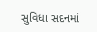સુવિધા સદનમાં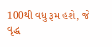100થી વધુ રૂમ હશે, જે વૃદ્ધ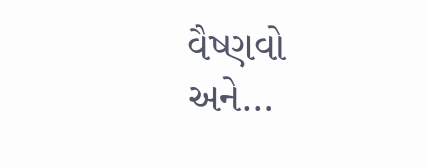વૈષ્ણવો અને…